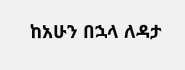ከአሁን በኋላ ለዳታ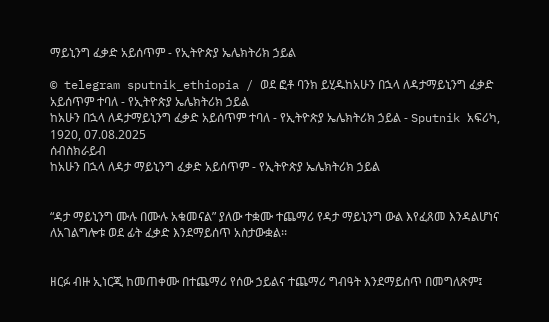ማይኒንግ ፈቃድ አይሰጥም - የኢትዮጵያ ኤሌክትሪክ ኃይል

© telegram sputnik_ethiopia / ወደ ፎቶ ባንክ ይሂዱከአሁን በኋላ ለዳታማይኒንግ ፈቃድ አይሰጥም ተባለ - የኢትዮጵያ ኤሌክትሪክ ኃይል
ከአሁን በኋላ ለዳታማይኒንግ ፈቃድ አይሰጥም ተባለ - የኢትዮጵያ ኤሌክትሪክ ኃይል - Sputnik አፍሪካ, 1920, 07.08.2025
ሰብስክራይብ
ከአሁን በኋላ ለዳታ ማይኒንግ ፈቃድ አይሰጥም - የኢትዮጵያ ኤሌክትሪክ ኃይል


“ዳታ ማይኒንግ ሙሉ በሙሉ አቁመናል” ያለው ተቋሙ ተጨማሪ የዳታ ማይኒንግ ውል እየፈጸመ እንዳልሆነና ለአገልግሎቱ ወደ ፊት ፈቃድ እንደማይሰጥ አስታውቋል፡፡


ዘርፉ ብዙ ኢነርጂ ከመጠቀሙ በተጨማሪ የሰው ኃይልና ተጨማሪ ግብዓት እንደማይሰጥ በመግለጽም፤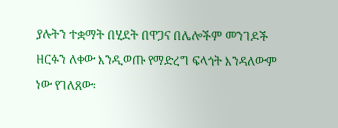ያሉትን ተቋማት በሂደት በዋጋና በሌሎችም መንገዶች ዘርፉን ለቀው እንዲወጡ የማድረግ ፍላጎት እንዳለውም ነው የገለጸው፡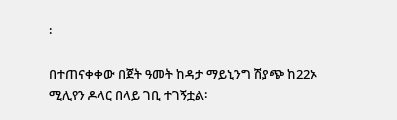፡

በተጠናቀቀው በጀት ዓመት ከዳታ ማይኒንግ ሽያጭ ከ22ኦ ሚሊየን ዶላር በላይ ገቢ ተገኝቷል፡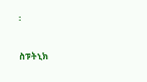፡

ስፑትኒክ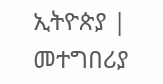ኢትዮጵያ | መተግበሪያ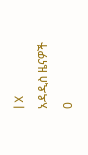| X
አዳዲስ ዜናዎች
0